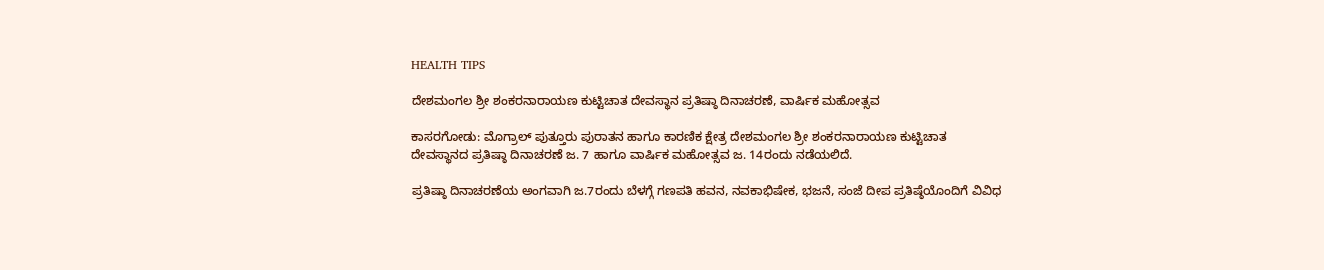HEALTH TIPS

ದೇಶಮಂಗಲ ಶ್ರೀ ಶಂಕರನಾರಾಯಣ ಕುಟ್ಟಿಚಾತ ದೇವಸ್ಥಾನ ಪ್ರತಿಷ್ಠಾ ದಿನಾಚರಣೆ, ವಾರ್ಷಿಕ ಮಹೋತ್ಸವ

ಕಾಸರಗೋಡು: ಮೊಗ್ರಾಲ್ ಪುತ್ತೂರು ಪುರಾತನ ಹಾಗೂ ಕಾರಣಿಕ ಕ್ಷೇತ್ರ ದೇಶಮಂಗಲ ಶ್ರೀ ಶಂಕರನಾರಾಯಣ ಕುಟ್ಟಿಚಾತ ದೇವಸ್ಥಾನದ ಪ್ರತಿಷ್ಠಾ ದಿನಾಚರಣೆ ಜ. 7 ಹಾಗೂ ವಾರ್ಷಿಕ ಮಹೋತ್ಸವ ಜ. 14ರಂದು ನಡೆಯಲಿದೆ.

ಪ್ರತಿಷ್ಠಾ ದಿನಾಚರಣೆಯ ಅಂಗವಾಗಿ ಜ.7ರಂದು ಬೆಳಗ್ಗೆ ಗಣಪತಿ ಹವನ, ನವಕಾಭಿಷೇಕ, ಭಜನೆ, ಸಂಜೆ ದೀಪ ಪ್ರತಿಷ್ಠೆಯೊಂದಿಗೆ ವಿವಿಧ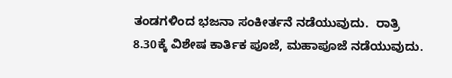ತಂಡಗಳಿಂದ ಭಜನಾ ಸಂಕೀರ್ತನೆ ನಡೆಯುವುದು.  ರಾತ್ರಿ 8.30ಕ್ಕೆ ವಿಶೇಷ ಕಾರ್ತಿಕ ಪೂಜೆ, ಮಹಾಪೂಜೆ ನಡೆಯುವುದು.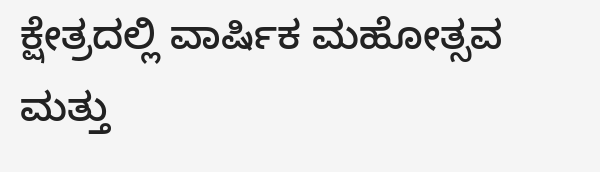ಕ್ಷೇತ್ರದಲ್ಲಿ ವಾರ್ಷಿಕ ಮಹೋತ್ಸವ ಮತ್ತು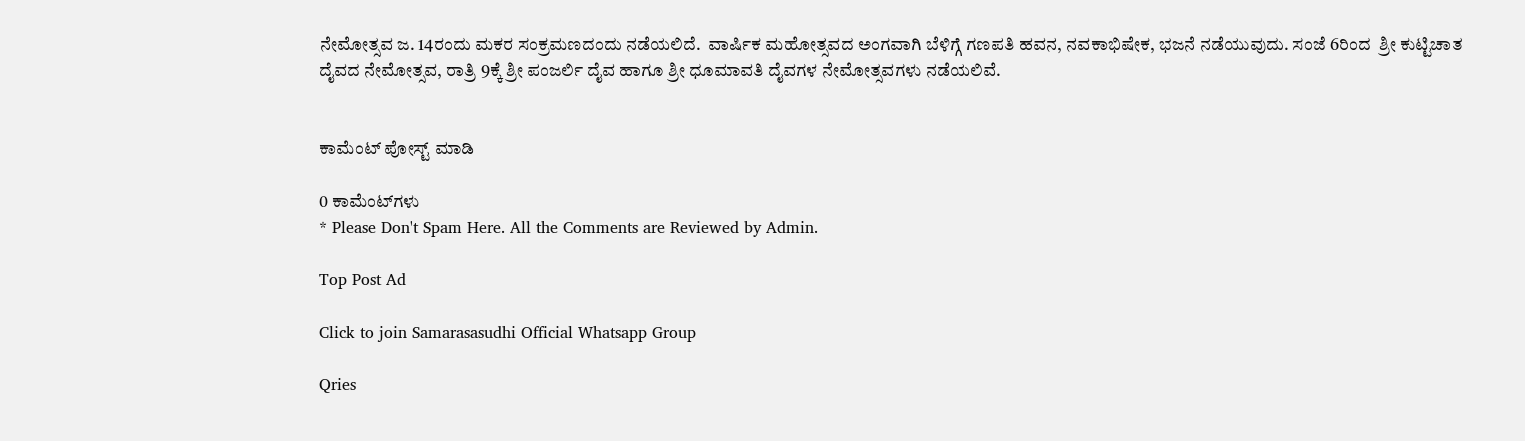ನೇಮೋತ್ಸವ ಜ. 14ರಂದು ಮಕರ ಸಂಕ್ರಮಣದಂದು ನಡೆಯಲಿದೆ.  ವಾರ್ಷಿಕ ಮಹೋತ್ಸವದ ಅಂಗವಾಗಿ ಬೆಳಿಗ್ಗೆ ಗಣಪತಿ ಹವನ, ನವಕಾಭಿಷೇಕ, ಭಜನೆ ನಡೆಯುವುದು. ಸಂಜೆ 6ರಿಂದ  ಶ್ರೀ ಕುಟ್ಟಿಚಾತ ದೈವದ ನೇಮೋತ್ಸವ, ರಾತ್ರಿ 9ಕ್ಕೆ ಶ್ರೀ ಪಂಜರ್ಲಿ ದೈವ ಹಾಗೂ ಶ್ರೀ ಧೂಮಾವತಿ ದೈವಗಳ ನೇಮೋತ್ಸವಗಳು ನಡೆಯಲಿವೆ.


ಕಾಮೆಂಟ್‌‌ ಪೋಸ್ಟ್‌ ಮಾಡಿ

0 ಕಾಮೆಂಟ್‌ಗಳು
* Please Don't Spam Here. All the Comments are Reviewed by Admin.

Top Post Ad

Click to join Samarasasudhi Official Whatsapp Group

Qries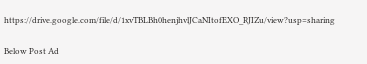https://drive.google.com/file/d/1xvTBLBh0henjhvlJCaNItofEXO_RJIZu/view?usp=sharing

Below Post Ad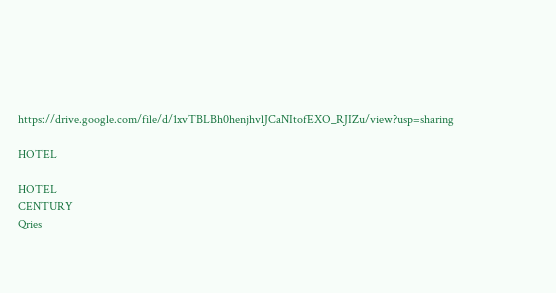https://drive.google.com/file/d/1xvTBLBh0henjhvlJCaNItofEXO_RJIZu/view?usp=sharing

HOTEL

HOTEL
CENTURY
Qries